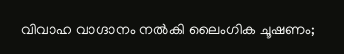വിവാഹ വാഗ്ദാനം നല്‍കി ലൈംഗിക ചൂഷണം;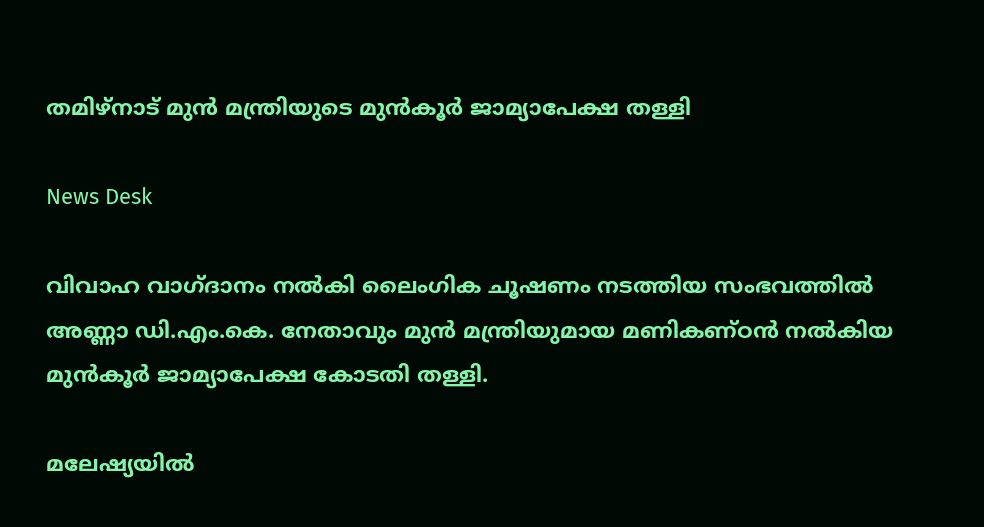തമിഴ്‌നാട് മുന്‍ മന്ത്രിയുടെ മുന്‍കൂര്‍ ജാമ്യാപേക്ഷ തള്ളി

News Desk

വിവാഹ വാഗ്ദാനം നല്‍കി ലൈംഗിക ചൂഷണം നടത്തിയ സംഭവത്തില്‍ അണ്ണാ ഡി.എം.കെ. നേതാവും മുന്‍ മന്ത്രിയുമായ മണികണ്ഠന്‍ നല്‍കിയ മുന്‍കൂര്‍ ജാമ്യാപേക്ഷ കോടതി തള്ളി.

മലേഷ്യയില്‍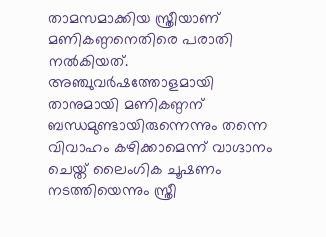താമസമാക്കിയ സ്ത്രീയാണ് മണികണ്ഠനെതിരെ പരാതി നല്‍കിയത്. അഞ്ചുവര്‍ഷത്തോളമായി താനുമായി മണികണ്ഠന് ബന്ധമുണ്ടായിരുന്നെന്നും തന്നെ വിവാഹം കഴിക്കാമെന്ന് വാഗ്ദാനം ചെയ്ത് ലൈംഗിക ചൂഷണം നടത്തിയെന്നും സ്ത്രീ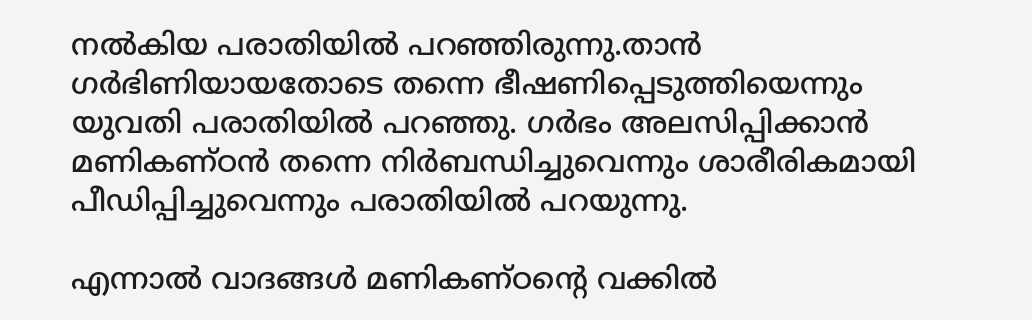നല്‍കിയ പരാതിയില്‍ പറഞ്ഞിരുന്നു.താന്‍ ഗര്‍ഭിണിയായതോടെ തന്നെ ഭീഷണിപ്പെടുത്തിയെന്നും യുവതി പരാതിയില്‍ പറഞ്ഞു. ഗര്‍ഭം അലസിപ്പിക്കാന്‍ മണികണ്ഠന്‍ തന്നെ നിര്‍ബന്ധിച്ചുവെന്നും ശാരീരികമായി പീഡിപ്പിച്ചുവെന്നും പരാതിയില്‍ പറയുന്നു.

എന്നാല്‍ വാദങ്ങള്‍ മണികണ്ഠന്റെ വക്കില്‍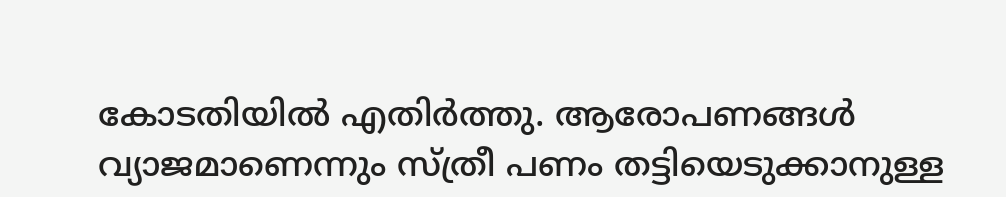കോടതിയില്‍ എതിര്‍ത്തു. ആരോപണങ്ങള്‍ വ്യാജമാണെന്നും സ്ത്രീ പണം തട്ടിയെടുക്കാനുള്ള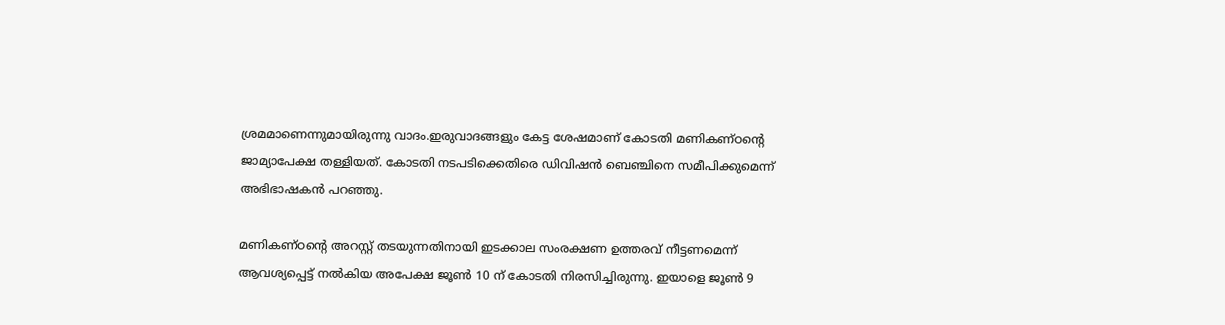ശ്രമമാണെന്നുമായിരുന്നു വാദം.ഇരുവാദങ്ങളും കേട്ട ശേഷമാണ് കോടതി മണികണ്ഠന്റെ ജാമ്യാപേക്ഷ തള്ളിയത്. കോടതി നടപടിക്കെതിരെ ഡിവിഷന്‍ ബെഞ്ചിനെ സമീപിക്കുമെന്ന് അഭിഭാഷകന്‍ പറഞ്ഞു.

മണികണ്ഠന്റെ അറസ്റ്റ് തടയുന്നതിനായി ഇടക്കാല സംരക്ഷണ ഉത്തരവ് നീട്ടണമെന്ന് ആവശ്യപ്പെട്ട് നല്‍കിയ അപേക്ഷ ജൂണ്‍ 10 ന് കോടതി നിരസിച്ചിരുന്നു. ഇയാളെ ജൂണ്‍ 9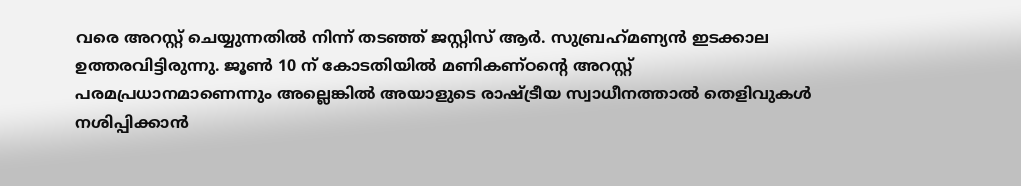വരെ അറസ്റ്റ് ചെയ്യുന്നതില്‍ നിന്ന് തടഞ്ഞ് ജസ്റ്റിസ് ആര്‍. സുബ്രഹ്‌മണ്യന്‍ ഇടക്കാല ഉത്തരവിട്ടിരുന്നു. ജൂണ്‍ 10 ന് കോടതിയില്‍ മണികണ്ഠന്റെ അറസ്റ്റ് പരമപ്രധാനമാണെന്നും അല്ലെങ്കില്‍ അയാളുടെ രാഷ്ട്രീയ സ്വാധീനത്താല്‍ തെളിവുകള്‍ നശിപ്പിക്കാന്‍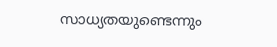സാധ്യതയുണ്ടെന്നും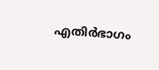എതിര്‍ഭാഗം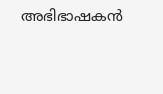അഭിഭാഷകന്‍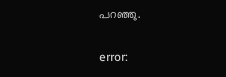പറഞ്ഞു.

error: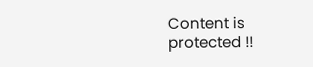Content is protected !!